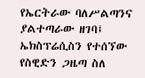የኤርትራው ባለሥልጣንና ያልተጣራው ዘገባ፤
ኤክስፕሬሲስን የተሰኘው የስዊድን ጋዜጣ ስለ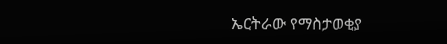ኤርትራው የማስታወቂያ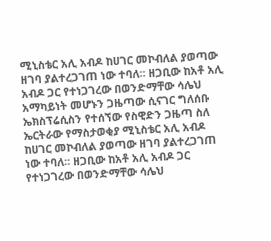ሚኒስቴር አሊ አብዶ ከሀገር መኮብለል ያወጣው ዘገባ ያልተረጋገጠ ነው ተባለ። ዘጋቢው ከአቶ አሊ አብዶ ጋር የተነጋገረው በወንድማቸው ሳሌህ አማካይነት መሆኑን ጋዜጣው ሲናገር ግለሰቡ
ኤክስፕሬሲስን የተሰኘው የስዊድን ጋዜጣ ስለ ኤርትራው የማስታወቂያ ሚኒስቴር አሊ አብዶ ከሀገር መኮብለል ያወጣው ዘገባ ያልተረጋገጠ ነው ተባለ። ዘጋቢው ከአቶ አሊ አብዶ ጋር የተነጋገረው በወንድማቸው ሳሌህ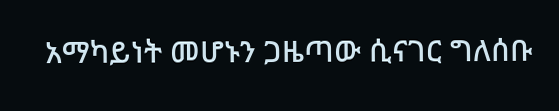አማካይነት መሆኑን ጋዜጣው ሲናገር ግለሰቡ